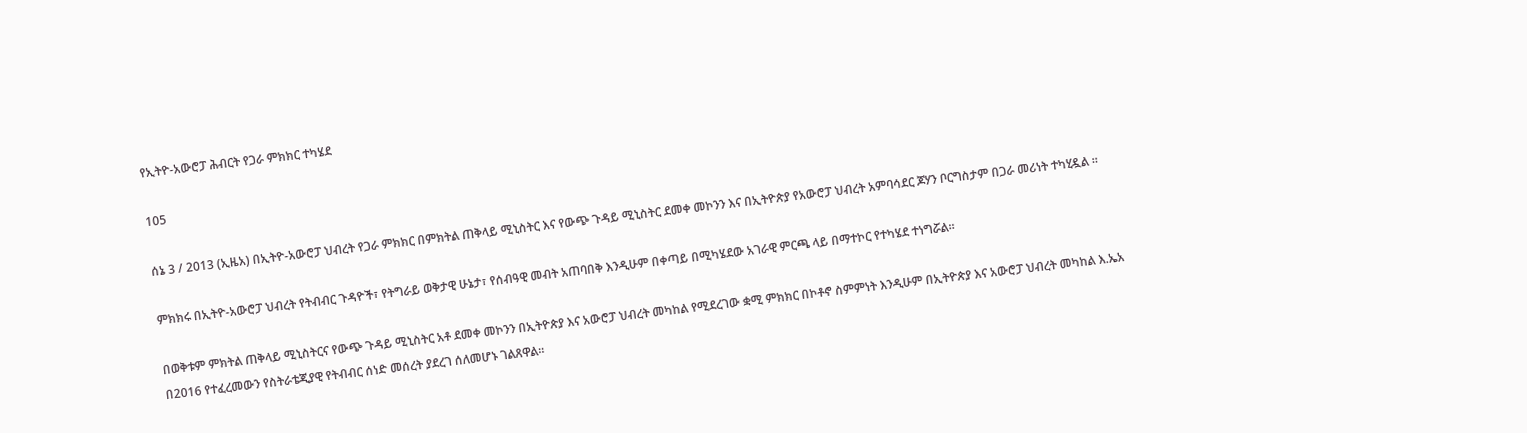የኢትዮ-አውሮፓ ሕብርት የጋራ ምክክር ተካሄደ

105

ሰኔ 3 / 2013 (ኢዜአ) በኢትዮ-አውሮፓ ህብረት የጋራ ምክክር በምክትል ጠቅላይ ሚኒስትር እና የውጭ ጉዳይ ሚኒስትር ደመቀ መኮንን እና በኢትዮጵያ የአውሮፓ ህብረት አምባሳደር ጆሃን ቦርግስታም በጋራ መሪነት ተካሂዷል ።

ምክክሩ በኢትዮ-አውሮፓ ህብረት የትብብር ጉዳዮች፣ የትግራይ ወቅታዊ ሁኔታ፣ የሰብዓዊ መብት አጠባበቅ እንዲሁም በቀጣይ በሚካሄደው አገራዊ ምርጫ ላይ በማተኮር የተካሄደ ተነግሯል።

በወቅቱም ምክትል ጠቅላይ ሚኒስትርና የውጭ ጉዳይ ሚኒስትር አቶ ደመቀ መኮንን በኢትዮጵያ እና አውሮፓ ህብረት መካከል የሚደረገው ቋሚ ምክክር በኮቶኖ ስምምነት እንዲሁም በኢትዮጵያ እና አውሮፓ ህብረት መካከል እ.ኤአ በ2016 የተፈረመውን የስትራቴጂያዊ የትብብር ሰነድ መሰረት ያደረገ ሰለመሆኑ ገልጸዋል።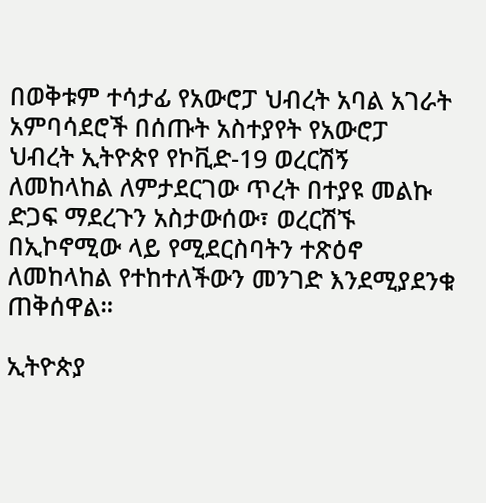በወቅቱም ተሳታፊ የአውሮፓ ህብረት አባል አገራት አምባሳደሮች በሰጡት አስተያየት የአውሮፓ ህብረት ኢትዮጵየ የኮቪድ-19 ወረርሽኝ ለመከላከል ለምታደርገው ጥረት በተያዩ መልኩ ድጋፍ ማደረጉን አስታውሰው፣ ወረርሽኙ በኢኮኖሚው ላይ የሚደርስባትን ተጽዕኖ ለመከላከል የተከተለችውን መንገድ እንደሚያደንቁ ጠቅሰዋል።

ኢትዮጵያ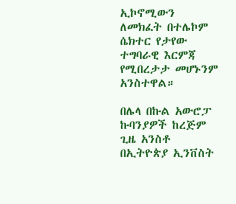ኢኮኖሚውን ለመክፈት በተሌኮም ሴክተር የታየው ተግባራዊ እርምጃ የሚበረታታ መሆኑንም አንስተዋል።

በሌላ በኩል አውሮፓ ኩባንያዎች ከረጅም ጊዜ አንስቶ በኢትዮጵያ ኢንቨስት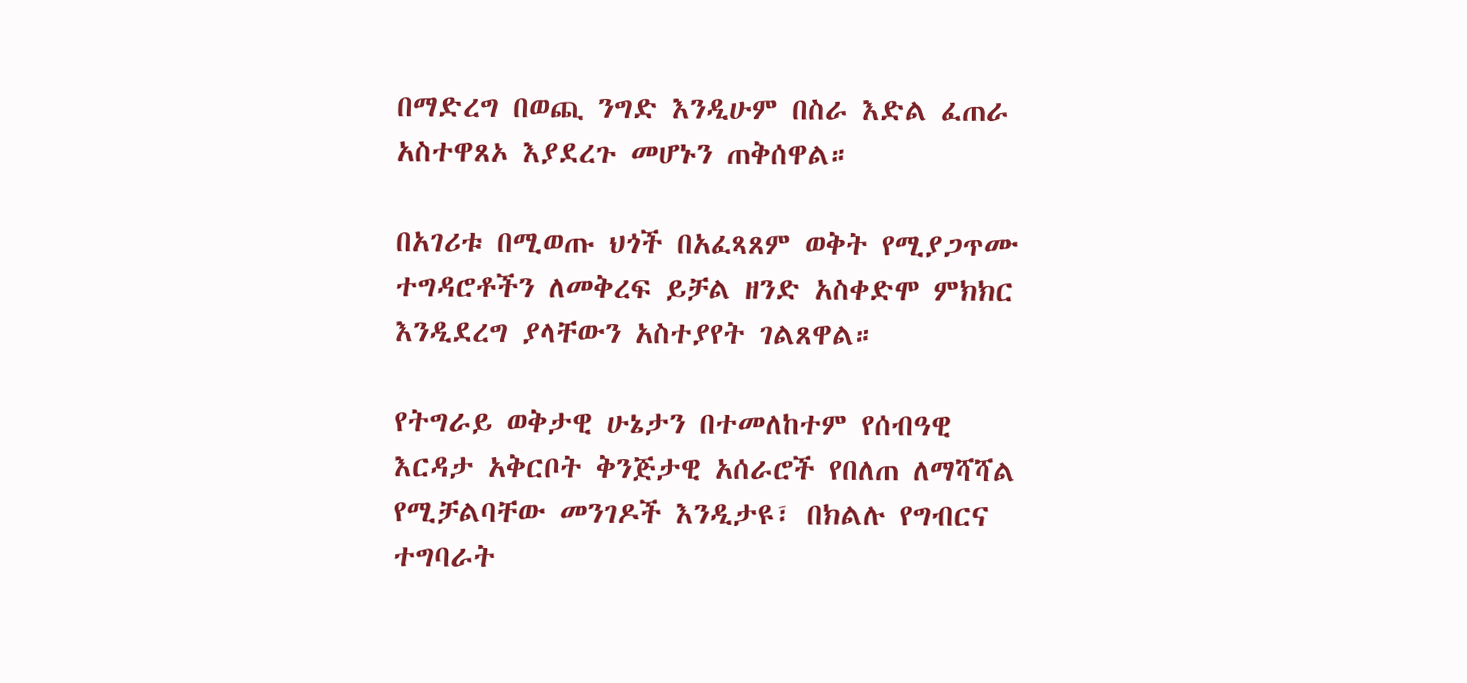በማድረግ በወጪ ንግድ እንዲሁም በስራ እድል ፈጠራ አስተዋጸኦ እያደረጉ መሆኑን ጠቅሰዋል።

በአገሪቱ በሚወጡ ህጎች በአፈጻጸም ወቅት የሚያጋጥሙ ተግዳሮቶችን ለመቅረፍ ይቻል ዘንድ አስቀድሞ ምክክር እንዲደረግ ያላቸውን አስተያየት ገልጸዋል።

የትግራይ ወቅታዊ ሁኔታን በተመለከተም የሰብዓዊ እርዳታ አቅርቦት ቅንጅታዊ አሰራሮች የበለጠ ለማሻሻል የሚቻልባቸው መንገዶች እንዲታዩ፣ በክልሉ የግብርና ተግባራት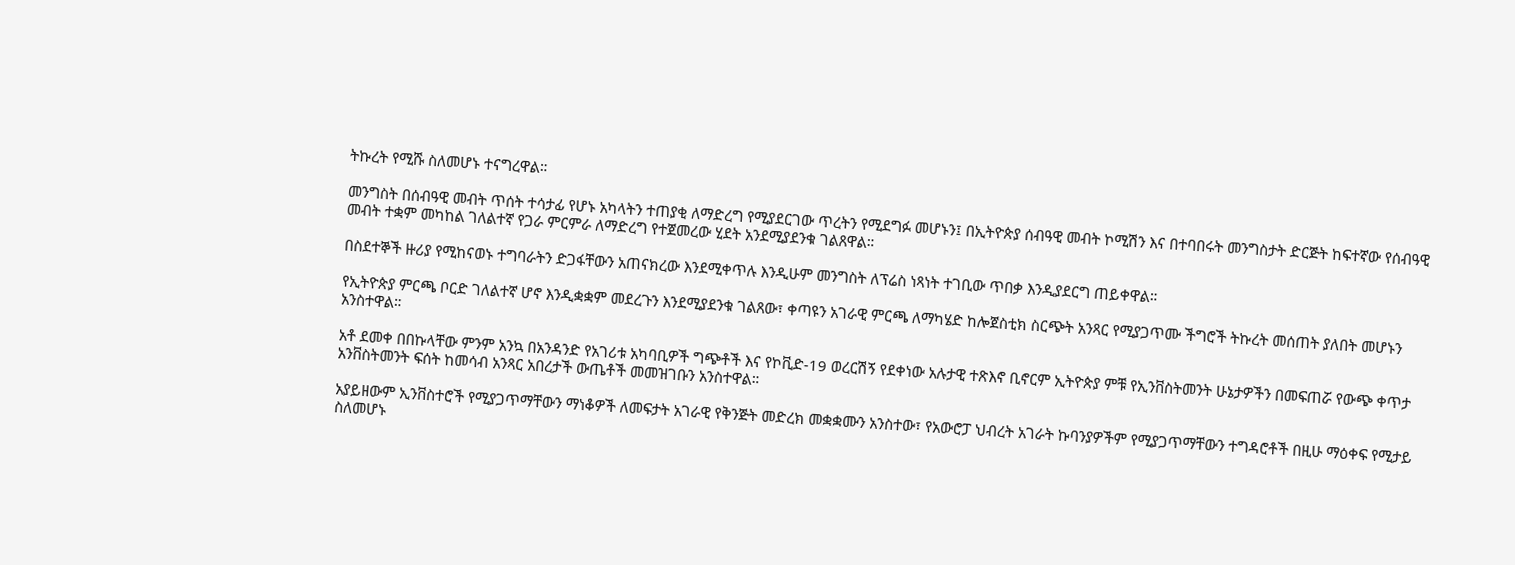ትኩረት የሚሹ ስለመሆኑ ተናግረዋል።

መንግስት በሰብዓዊ መብት ጥሰት ተሳታፊ የሆኑ አካላትን ተጠያቂ ለማድረግ የሚያደርገው ጥረትን የሚደግፉ መሆኑን፤ በኢትዮጵያ ሰብዓዊ መብት ኮሚሽን እና በተባበሩት መንግስታት ድርጅት ከፍተኛው የሰብዓዊ መብት ተቋም መካከል ገለልተኛ የጋራ ምርምራ ለማድረግ የተጀመረው ሂደት አንደሚያደንቁ ገልጸዋል።

በስደተኞች ዙሪያ የሚከናወኑ ተግባራትን ድጋፋቸውን አጠናክረው እንደሚቀጥሉ እንዲሁም መንግስት ለፕሬስ ነጻነት ተገቢው ጥበቃ እንዲያደርግ ጠይቀዋል።

የኢትዮጵያ ምርጫ ቦርድ ገለልተኛ ሆኖ እንዲቋቋም መደረጉን እንደሚያደንቁ ገልጸው፣ ቀጣዩን አገራዊ ምርጫ ለማካሄድ ከሎጀስቲክ ስርጭት አንጻር የሚያጋጥሙ ችግሮች ትኩረት መሰጠት ያለበት መሆኑን አንስተዋል።

አቶ ደመቀ በበኩላቸው ምንም አንኳ በአንዳንድ የአገሪቱ አካባቢዎች ግጭቶች እና የኮቪድ-19 ወረርሽኝ የደቀነው አሉታዊ ተጽእኖ ቢኖርም ኢትዮጵያ ምቹ የኢንቨስትመንት ሁኔታዎችን በመፍጠሯ የውጭ ቀጥታ አንቨስትመንት ፍሰት ከመሳብ አንጻር አበረታች ውጤቶች መመዝገቡን አንስተዋል።

አያይዘውም ኢንቨስተሮች የሚያጋጥማቸውን ማነቆዎች ለመፍታት አገራዊ የቅንጅት መድረክ መቋቋሙን አንስተው፣ የአውሮፓ ህብረት አገራት ኩባንያዎችም የሚያጋጥማቸውን ተግዳሮቶች በዚሁ ማዕቀፍ የሚታይ ስለመሆኑ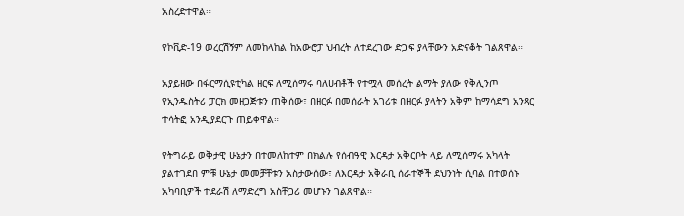አስረድተዋል።

የኮቪድ-19 ወረርሽኝም ለመከላከል ከአውሮፓ ህብረት ለተደረገው ድጋፍ ያላቸውን አድናቆት ገልጸዋል።

አያይዘው በፋርማሲዩቲካል ዘርፍ ለሚሰማሩ ባለሀብቶች የተሟላ መሰረት ልማት ያለው የቅሊንጦ የኢንዱስትሪ ፓርክ መዘጋጅቱን ጠቅሰው፣ በዘርፉ በመሰራት አገሪቱ በዘርፉ ያላትን አቅም ከማሳደግ አንጻር ተሳትፎ አንዲያደርጉ ጠይቀዋል።

የትግራይ ወቅታዊ ሁኔታን በተመለከተም በክልሉ የሰብዓዊ እርዳታ አቅርቦት ላይ ለሚሰማሩ አካላት ያልተገደበ ምቹ ሁኔታ መመቻቸቱን አስታውሰው፣ ለእርዳታ አቅራቢ ሰራተኞች ደህንነት ሲባል በተወሰኑ አካባቢዎች ተደራሽ ለማድረግ አስቸጋሪ መሆኑን ገልጸዋል።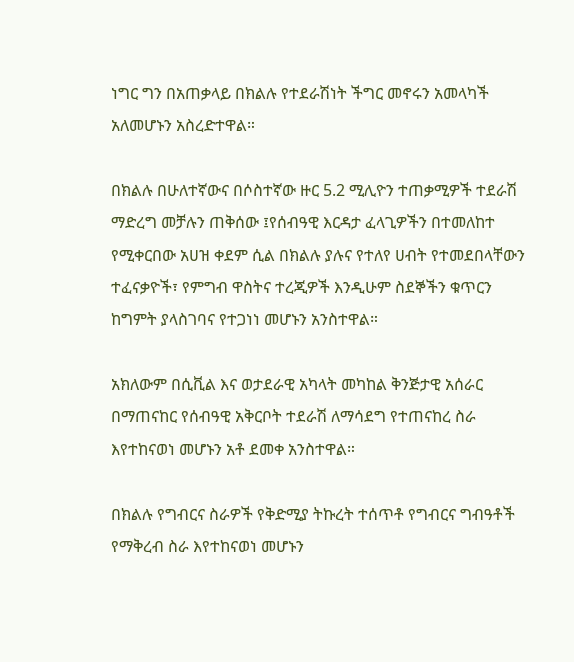ነግር ግን በአጠቃላይ በክልሉ የተደራሽነት ችግር መኖሩን አመላካች አለመሆኑን አስረድተዋል።

በክልሉ በሁለተኛውና በሶስተኛው ዙር 5.2 ሚሊዮን ተጠቃሚዎች ተደራሽ ማድረግ መቻሉን ጠቅሰው ፤የሰብዓዊ እርዳታ ፈላጊዎችን በተመለከተ የሚቀርበው አሀዝ ቀደም ሲል በክልሉ ያሉና የተለየ ሀብት የተመደበላቸውን ተፈናቃዮች፣ የምግብ ዋስትና ተረጂዎች እንዲሁም ስደኞችን ቁጥርን ከግምት ያላስገባና የተጋነነ መሆኑን አንስተዋል።

አክለውም በሲቪል እና ወታደራዊ አካላት መካከል ቅንጅታዊ አሰራር በማጠናከር የሰብዓዊ አቅርቦት ተደራሽ ለማሳደግ የተጠናከረ ስራ እየተከናወነ መሆኑን አቶ ደመቀ አንስተዋል።

በክልሉ የግብርና ስራዎች የቅድሚያ ትኩረት ተሰጥቶ የግብርና ግብዓቶች የማቅረብ ስራ እየተከናወነ መሆኑን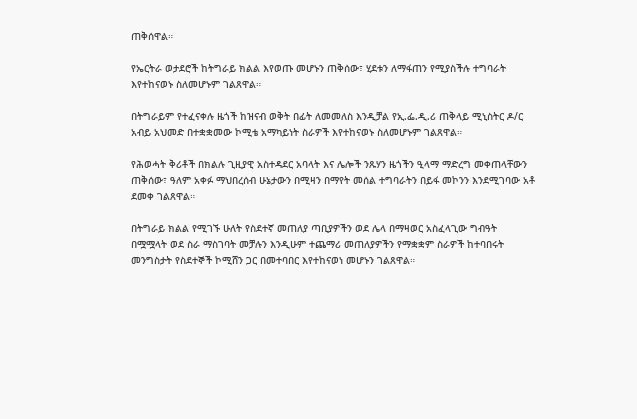ጠቅሰዋል።

የኤርትራ ወታደሮች ከትግራይ ክልል እየወጡ መሆኑን ጠቅሰው፣ ሂደቱን ለማፋጠን የሚያስችሉ ተግባራት እየተከናወኑ ስለመሆኑም ገልጸዋል።

በትግራይም የተፈናቀሉ ዜጎች ከዝናብ ወቅት በፊት ለመመለስ እንዲቻል የኢ.ፌ.ዲ.ሪ ጠቅላይ ሚኒስትር ዶ/ር አብይ አህመድ በተቋቋመው ኮሚቴ አማካይነት ስራዎች እየተከናወኑ ስለመሆኑም ገልጸዋል።

የሕወሓት ቅሪቶች በክልሉ ጊዚያዊ አስተዳደር አባላት እና ሌሎች ንጹሃን ዜጎችን ዒላማ ማድረግ መቀጠላቸውን ጠቅሰው፣ ዓለም አቀፉ ማህበረሰብ ሁኔታውን በሚዛን በማየት መሰል ተግባራትን በይፋ መኮንን እንደሚገባው አቶ ደመቀ ገልጸዋል።

በትግራይ ክልል የሚገኙ ሁለት የስደተኛ መጠለያ ጣቢያዎችን ወደ ሌላ በማዛወር አስፈላጊው ግብዓት በሟሟላት ወደ ስራ ማስገባት መቻሉን እንዲሁም ተጨማሪ መጠለያዎችን የማቋቋም ስራዎች ከተባበሩት መንግስታት የስደተኞች ኮሚሸን ጋር በመተባበር እየተከናወነ መሆኑን ገልጸዋል።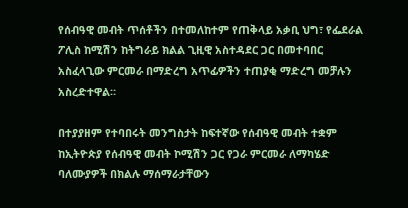የሰብዓዊ መብት ጥሰቶችን በተመለከተም የጠቅላይ አቃቢ ህግ፣ የፌደራል ፖሊስ ከሚሽን ከትግራይ ክልል ጊዚዊ አስተዳደር ጋር በመተባበር አስፈላጊው ምርመራ በማድረግ አጥፊዎችን ተጠያቂ ማድረግ መቻሉን አስረድተዋል።

በተያያዘም የተባበሩት መንግስታት ከፍተኛው የሰብዓዊ መብት ተቋም ከኢትዮጵያ የሰብዓዊ መብት ኮሚሽን ጋር የጋራ ምርመራ ለማካሄድ ባለሙያዎች በክልሉ ማሰማራታቸውን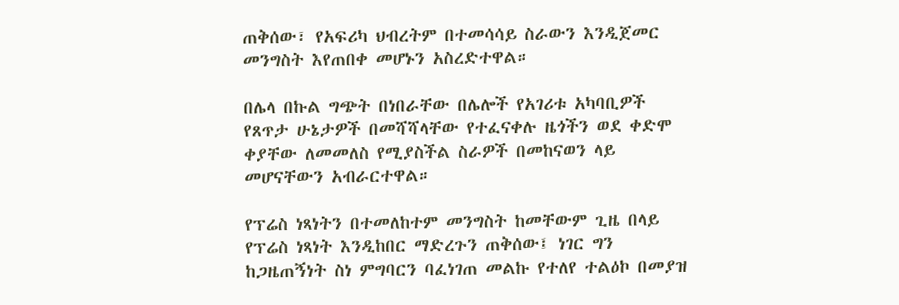ጠቅሰው፣ የአፍሪካ ህብረትም በተመሳሳይ ስራውን እንዲጀመር መንግስት እየጠበቀ መሆኑን አስረድተዋል።

በሌላ በኩል ግጭት በነበራቸው በሌሎች የአገሪቱ አካባቢዎች የጸጥታ ሁኔታዎች በመሻሻላቸው የተፈናቀሉ ዜጎችን ወደ ቀድሞ ቀያቸው ለመመለስ የሚያስችል ስራዎች በመከናወን ላይ መሆናቸውን አብራርተዋል።

የፕሬስ ነጻነትን በተመለከተም መንግስት ከመቸውም ጊዜ በላይ የፕሬስ ነጻነት እንዲከበር ማድረጉን ጠቅሰው፤ ነገር ግን ከጋዜጠኝነት ስነ ምግባርን ባፈነገጠ መልኩ የተለየ ተልዕኮ በመያዝ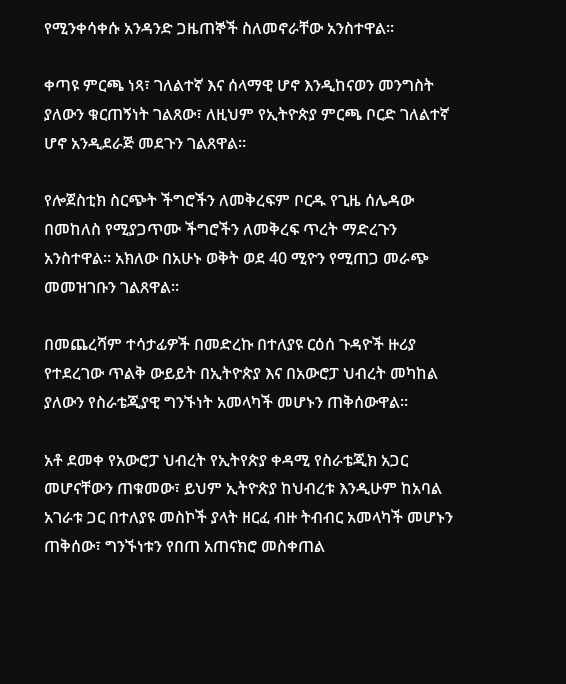የሚንቀሳቀሱ አንዳንድ ጋዜጠኞች ስለመኖራቸው አንስተዋል።

ቀጣዩ ምርጫ ነጻ፣ ገለልተኛ እና ሰላማዊ ሆኖ እንዲከናወን መንግስት ያለውን ቁርጠኝነት ገልጸው፣ ለዚህም የኢትዮጵያ ምርጫ ቦርድ ገለልተኛ ሆኖ አንዲደራጅ መደጉን ገልጸዋል።

የሎጀስቲክ ስርጭት ችግሮችን ለመቅረፍም ቦርዱ የጊዜ ሰሌዳው በመከለስ የሚያጋጥሙ ችግሮችን ለመቅረፍ ጥረት ማድረጉን አንስተዋል። አክለው በአሁኑ ወቅት ወደ 40 ሚዮን የሚጠጋ መራጭ መመዝገቡን ገልጸዋል።

በመጨረሻም ተሳታፊዎች በመድረኩ በተለያዩ ርዕሰ ጉዳዮች ዙሪያ የተደረገው ጥልቅ ውይይት በኢትዮጵያ እና በአውሮፓ ህብረት መካከል ያለውን የስራቴጂያዊ ግንኙነት አመላካች መሆኑን ጠቅሰውዋል።

አቶ ደመቀ የአውሮፓ ህብረት የኢትየጵያ ቀዳሚ የስራቴጂክ አጋር መሆናቸውን ጠቁመው፣ ይህም ኢትዮጵያ ከህብረቱ እንዲሁም ከአባል አገራቱ ጋር በተለያዩ መስኮች ያላት ዘርፈ ብዙ ትብብር አመላካች መሆኑን ጠቅሰው፣ ግንኙነቱን የበጠ አጠናክሮ መስቀጠል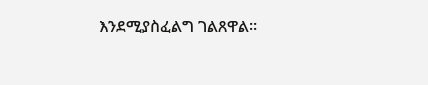እንደሚያስፈልግ ገልጸዋል።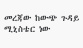መረጃው ከውጭ ጉዳይ ሚኒስቴር ነው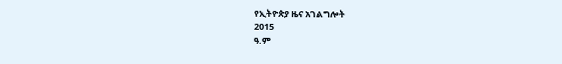የኢትዮጵያ ዜና አገልግሎት
2015
ዓ.ም